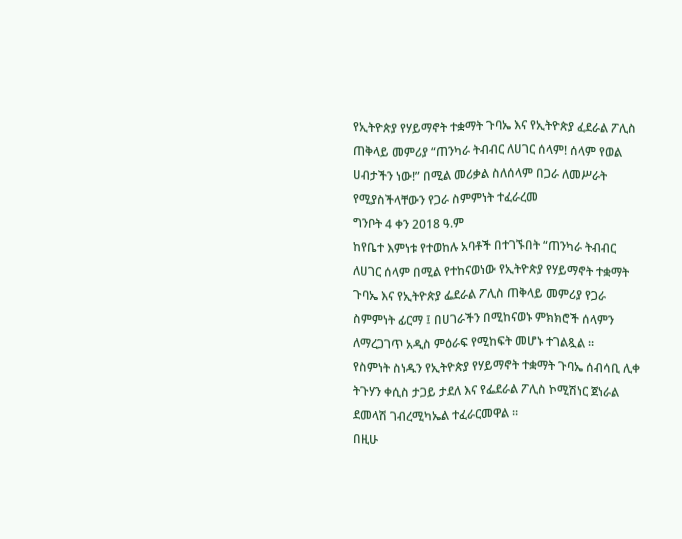የኢትዮጵያ የሃይማኖት ተቋማት ጉባኤ እና የኢትዮጵያ ፈደራል ፖሊስ ጠቅላይ መምሪያ “ጠንካራ ትብብር ለሀገር ሰላም! ሰላም የወል ሀብታችን ነው!” በሚል መሪቃል ስለሰላም በጋራ ለመሥራት የሚያስችላቸውን የጋራ ስምምነት ተፈራረመ
ግንቦት 4 ቀን 2018 ዓ.ም
ከየቤተ እምነቱ የተወከሉ አባቶች በተገኙበት “ጠንካራ ትብብር ለሀገር ሰላም በሚል የተከናወነው የኢትዮጵያ የሃይማኖት ተቋማት ጉባኤ እና የኢትዮጵያ ፌደራል ፖሊስ ጠቅላይ መምሪያ የጋራ ስምምነት ፊርማ ፤ በሀገራችን በሚከናወኑ ምክክሮች ሰላምን ለማረጋገጥ አዲስ ምዕራፍ የሚከፍት መሆኑ ተገልጿል ።
የስምነት ስነዱን የኢትዮጵያ የሃይማኖት ተቋማት ጉባኤ ሰብሳቢ ሊቀ ትጉሃን ቀሲስ ታጋይ ታደለ እና የፌደራል ፖሊስ ኮሚሽነር ጀነራል ደመላሽ ገብረሚካኤል ተፈራርመዋል ።
በዚሁ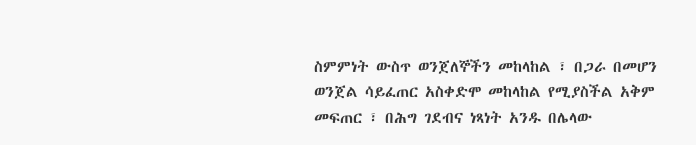ስምምነት ውስጥ ወንጀለኞችን መከላከል ፣ በጋራ በመሆን ወንጀል ሳይፈጠር አስቀድሞ መከላከል የሚያስችል አቅም መፍጠር ፣ በሕግ ገደብና ነጻነት አንዱ በሌላው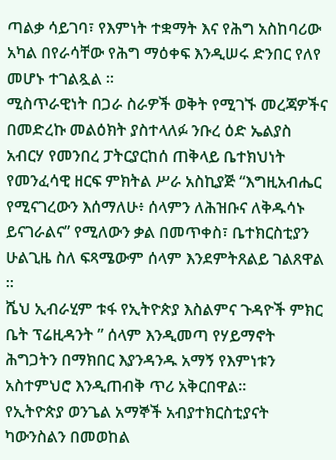ጣልቃ ሳይገባ፣ የእምነት ተቋማት እና የሕግ አስከባሪው አካል በየራሳቸው የሕግ ማዕቀፍ እንዲሠሩ ድንበር የለየ መሆኑ ተገልጿል ።
ሚስጥራዊነት በጋራ ስራዎች ወቅት የሚገኙ መረጃዎችና በመድረኩ መልዕክት ያስተላለፉ ንቡረ ዕድ ኤልያስ አብርሃ የመንበረ ፓትርያርከሰ ጠቅላይ ቤተክህነት የመንፈሳዊ ዘርፍ ምክትል ሥራ አስኪያጅ “እግዚአብሔር የሚናገረውን እሰማለሁ፥ ሰላምን ለሕዝቡና ለቅዱሳኑ ይናገራልና” የሚለውን ቃል በመጥቀስ፣ ቤተክርስቲያን ሁልጊዜ ስለ ፍጻሜውም ሰላም እንደምትጸልይ ገልጸዋል ።
ሼህ ኢብራሂም ቱፋ የኢትዮጵያ እስልምና ጉዳዮች ምክር ቤት ፕሬዚዳንት ” ሰላም እንዲመጣ የሃይማኖት ሕግጋትን በማክበር እያንዳንዱ አማኝ የእምነቱን አስተምህሮ እንዲጠብቅ ጥሪ አቅርበዋል።
የኢትዮጵያ ወንጌል አማኞች አብያተክርስቲያናት ካውንስልን በመወከል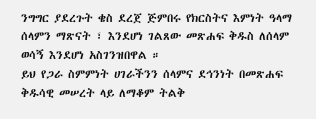ንግግር ያደረጉት ቄስ ደረጀ ጅምበሩ የክርስትና እምነት ዓላማ ሰላምን ማጽናት ፣ እንደሆነ ገልጸው መጽሐፍ ቅዱስ ለሰላም ወሳኝ እንደሆነ አስገንዝበዋል ።
ይህ የጋራ ስምምነት ሀገራችንን ሰላምና ደኅንነት በመጽሐፍ ቅዱሳዊ መሠረት ላይ ለማቆም ትልቅ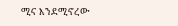ሚና እንደሚኖረው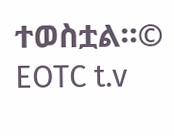ተወስቷል።© EOTC t.v